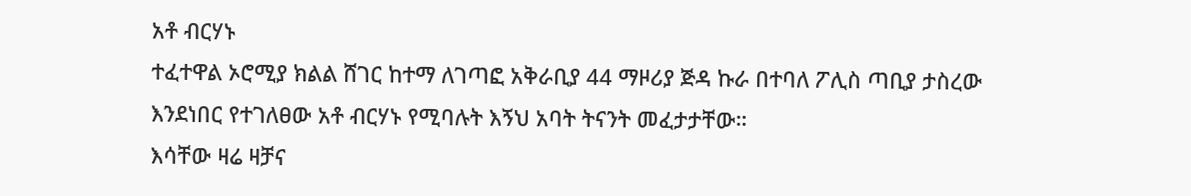አቶ ብርሃኑ
ተፈተዋል ኦሮሚያ ክልል ሸገር ከተማ ለገጣፎ አቅራቢያ 44 ማዞሪያ ጅዳ ኩራ በተባለ ፖሊስ ጣቢያ ታስረው እንደነበር የተገለፀው አቶ ብርሃኑ የሚባሉት እኝህ አባት ትናንት መፈታታቸው።
እሳቸው ዛሬ ዛቻና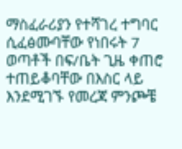ማስፈራሪያን የተሻገረ ተግባር ሲፈፅሙባቸው የነበሩት 7 ወጣቶች በፍ/ቤት ጊዜ ቀጠሮ ተጠይቆባቸው በእስር ላይ እንደሚገኙ የመረጃ ምንጮቼ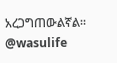አረጋግጠውልኛል።
@wasulife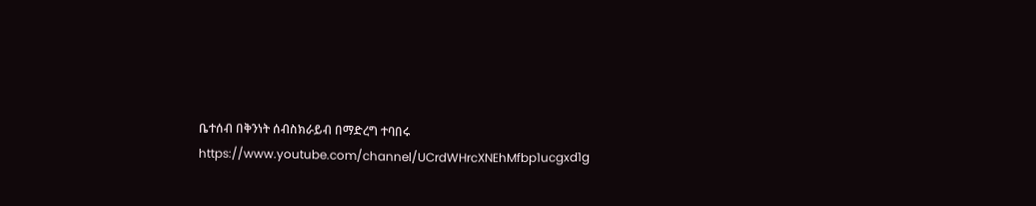ቤተሰብ በቅንነት ሰብስክራይብ በማድረግ ተባበሩ https://www.youtube.com/channel/UCrdWHrcXNEhMfbp1ucgxd1g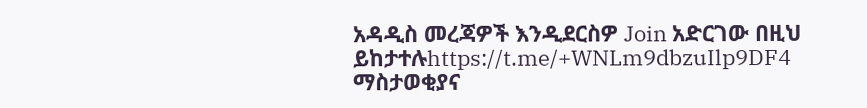አዳዲስ መረጃዎች እንዲደርስዎ Join አድርገው በዚህ ይከታተሉhttps://t.me/+WNLm9dbzuIlp9DF4
ማስታወቂያና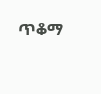ጥቆማ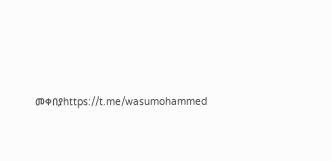መቀበያhttps://t.me/wasumohammed